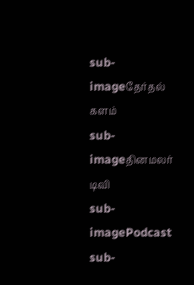sub-imageதேர்தல் களம்
sub-imageதினமலர் டிவி
sub-imagePodcast
sub-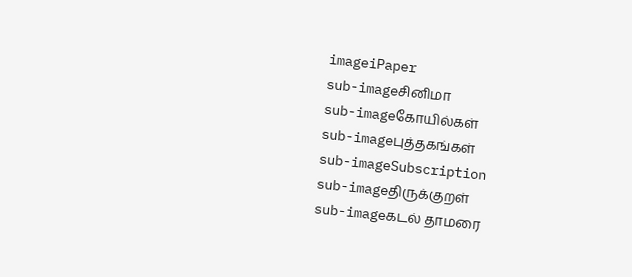imageiPaper
sub-imageசினிமா
sub-imageகோயில்கள்
sub-imageபுத்தகங்கள்
sub-imageSubscription
sub-imageதிருக்குறள்
sub-imageகடல் தாமரை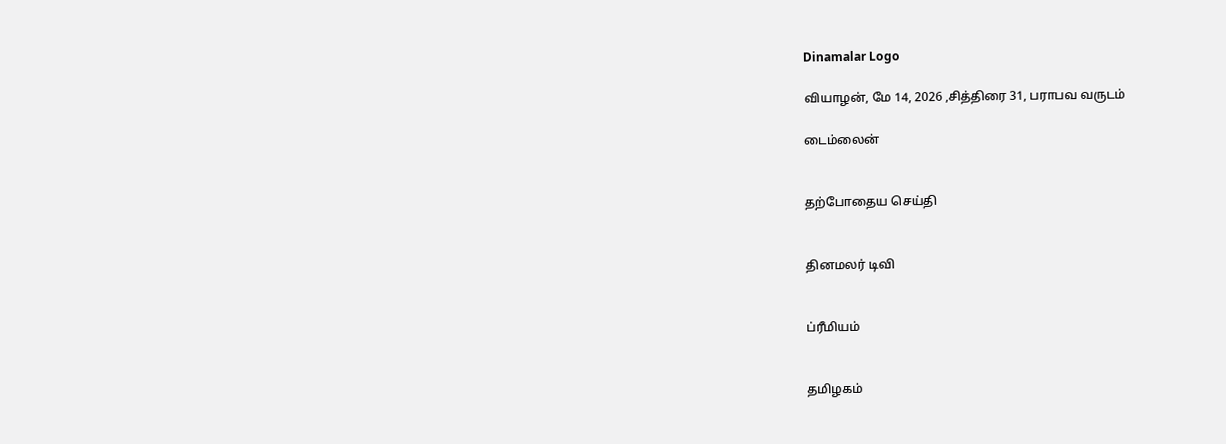Dinamalar Logo

வியாழன், மே 14, 2026 ,சித்திரை 31, பராபவ வருடம்

டைம்லைன்


தற்போதைய செய்தி


தினமலர் டிவி


ப்ரீமியம்


தமிழகம்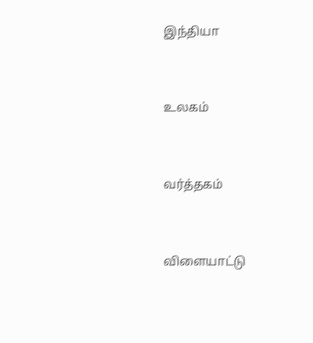இந்தியா


உலகம்


வர்த்தகம்


விளையாட்டு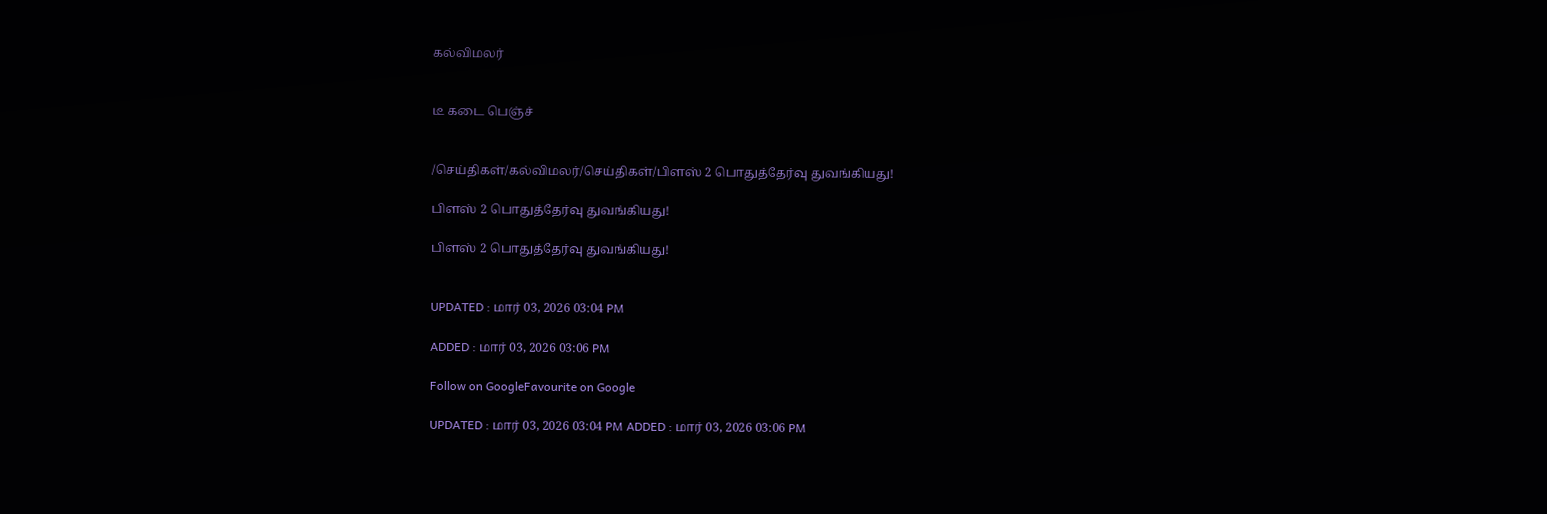கல்விமலர்


டீ கடை பெஞ்ச்


/செய்திகள்/கல்விமலர்/செய்திகள்/பிளஸ் 2 பொதுத்தேர்வு துவங்கியது!

பிளஸ் 2 பொதுத்தேர்வு துவங்கியது!

பிளஸ் 2 பொதுத்தேர்வு துவங்கியது!


UPDATED : மார் 03, 2026 03:04 PM

ADDED : மார் 03, 2026 03:06 PM

Follow on GoogleFavourite on Google

UPDATED : மார் 03, 2026 03:04 PM ADDED : மார் 03, 2026 03:06 PM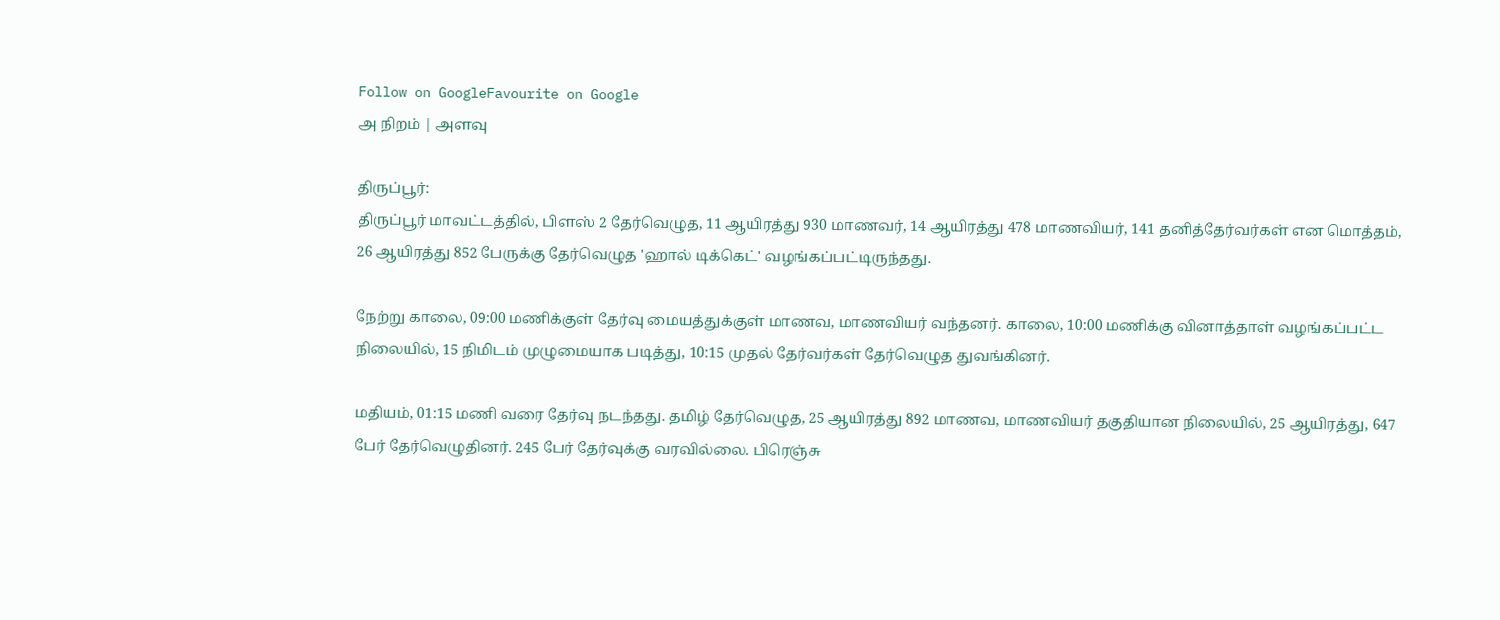Follow on GoogleFavourite on Google
அ நிறம் | அளவு

திருப்பூர்:
திருப்பூர் மாவட்டத்தில், பிளஸ் 2 தேர்வெழுத, 11 ஆயிரத்து 930 மாணவர், 14 ஆயிரத்து 478 மாணவியர், 141 தனித்தேர்வர்கள் என மொத்தம், 26 ஆயிரத்து 852 பேருக்கு தேர்வெழுத 'ஹால் டிக்கெட்' வழங்கப்பட்டிருந்தது.

நேற்று காலை, 09:00 மணிக்குள் தேர்வு மையத்துக்குள் மாணவ, மாணவியர் வந்தனர். காலை, 10:00 மணிக்கு வினாத்தாள் வழங்கப்பட்ட நிலையில், 15 நிமிடம் முழுமையாக படித்து, 10:15 முதல் தேர்வர்கள் தேர்வெழுத துவங்கினர்.

மதியம், 01:15 மணி வரை தேர்வு நடந்தது. தமிழ் தேர்வெழுத, 25 ஆயிரத்து 892 மாணவ, மாணவியர் தகுதியான நிலையில், 25 ஆயிரத்து, 647 பேர் தேர்வெழுதினர். 245 பேர் தேர்வுக்கு வரவில்லை. பிரெஞ்சு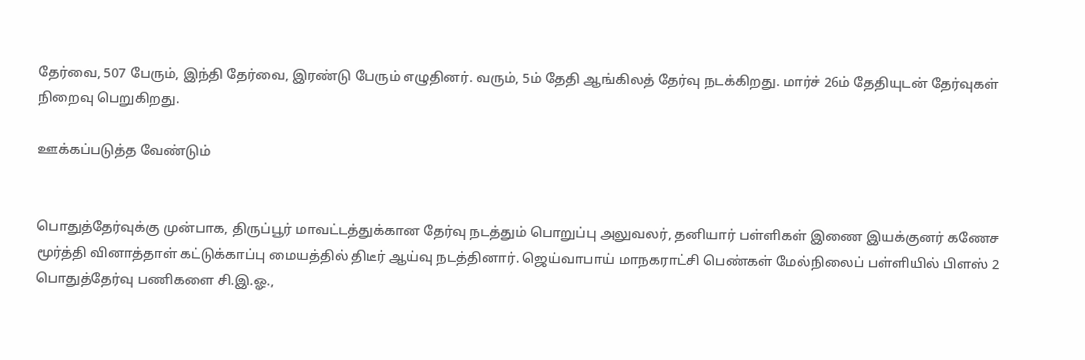தேர்வை, 507 பேரும், இந்தி தேர்வை, இரண்டு பேரும் எழுதினர். வரும், 5ம் தேதி ஆங்கிலத் தேர்வு நடக்கிறது. மார்ச் 26ம் தேதியுடன் தேர்வுகள் நிறைவு பெறுகிறது.

ஊக்கப்படுத்த வேண்டும்


பொதுத்தேர்வுக்கு முன்பாக, திருப்பூர் மாவட்டத்துக்கான தேர்வு நடத்தும் பொறுப்பு அலுவலர், தனியார் பள்ளிகள் இணை இயக்குனர் கணேச மூர்த்தி வினாத்தாள் கட்டுக்காப்பு மையத்தில் திடீர் ஆய்வு நடத்தினார். ஜெய்வாபாய் மாநகராட்சி பெண்கள் மேல்நிலைப் பள்ளியில் பிளஸ் 2 பொதுத்தேர்வு பணிகளை சி.இ.ஓ.,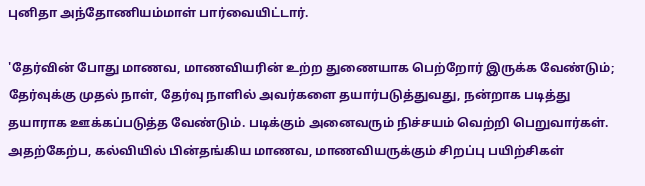புனிதா அந்தோணியம்மாள் பார்வையிட்டார்.

'தேர்வின் போது மாணவ, மாணவியரின் உற்ற துணையாக பெற்றோர் இருக்க வேண்டும்; தேர்வுக்கு முதல் நாள், தேர்வு நாளில் அவர்களை தயார்படுத்துவது, நன்றாக படித்து தயாராக ஊக்கப்படுத்த வேண்டும். படிக்கும் அனைவரும் நிச்சயம் வெற்றி பெறுவார்கள். அதற்கேற்ப, கல்வியில் பின்தங்கிய மாணவ, மாணவியருக்கும் சிறப்பு பயிற்சிகள்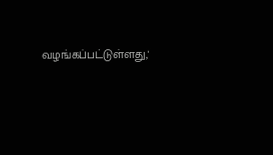வழங்கப்பட்டுள்ளது,'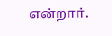என்றார்.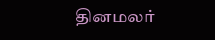தினமலர்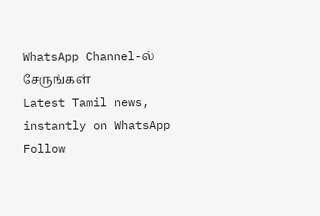WhatsApp Channel-ல் சேருங்கள்
Latest Tamil news, instantly on WhatsApp
Follow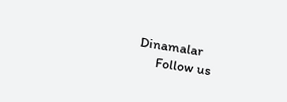Dinamalar
      Follow us